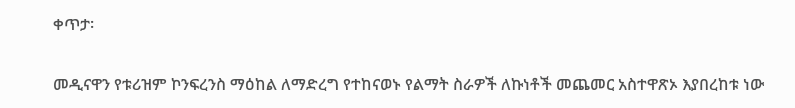ቀጥታ፡

መዲናዋን የቱሪዝም ኮንፍረንስ ማዕከል ለማድረግ የተከናወኑ የልማት ስራዎች ለኩነቶች መጨመር አስተዋጽኦ እያበረከቱ ነው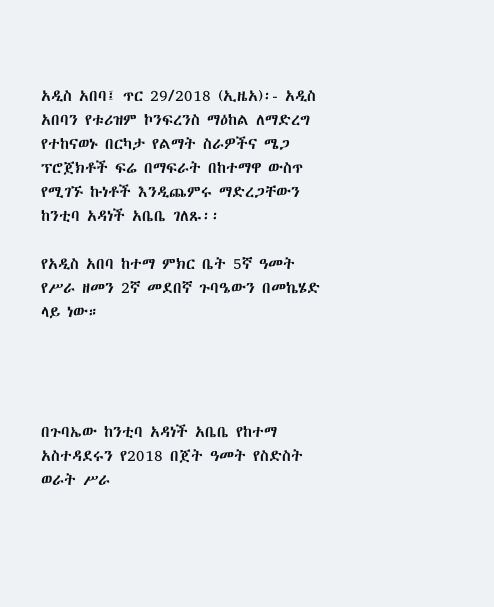አዲስ አበባ፤ ጥር 29/2018 (ኢዜአ)፡- አዲስ አበባን የቱሪዝም ኮንፍረንስ ማዕከል ለማድረግ የተከናወኑ በርካታ የልማት ስራዎችና ሜጋ ፕሮጀክቶች ፍሬ በማፍራት በከተማዋ ውስጥ የሚገኙ ኩነቶች እንዲጨምሩ ማድረጋቸውን ከንቲባ አዳነች አቤቤ ገለጹ፡፡

የአዲስ አበባ ከተማ ምክር ቤት 5ኛ ዓመት የሥራ ዘመን 2ኛ መደበኛ ጉባዔውን በመኬሄድ ላይ ነው።




በጉባኤው ከንቲባ አዳነች አቤቤ የከተማ አስተዳደሩን የ2018 በጀት ዓመት የስድስት ወራት ሥራ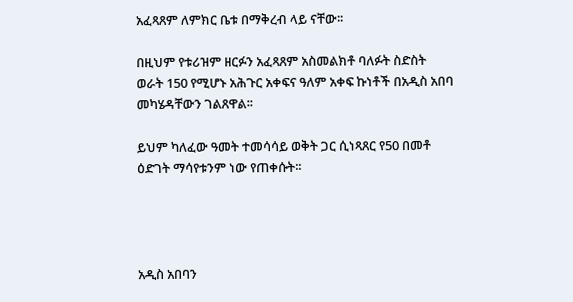አፈጻጸም ለምክር ቤቱ በማቅረብ ላይ ናቸው፡፡

በዚህም የቱሪዝም ዘርፉን አፈጻጸም አስመልክቶ ባለፉት ስድስት ወራት 150 የሚሆኑ አሕጉር አቀፍና ዓለም አቀፍ ኩነቶች በአዲስ አበባ መካሄዳቸውን ገልጸዋል፡፡

ይህም ካለፈው ዓመት ተመሳሳይ ወቅት ጋር ሲነጻጸር የ50 በመቶ ዕድገት ማሳየቱንም ነው የጠቀሱት፡፡




አዲስ አበባን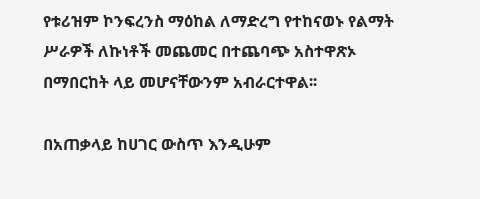የቱሪዝም ኮንፍረንስ ማዕከል ለማድረግ የተከናወኑ የልማት ሥራዎች ለኩነቶች መጨመር በተጨባጭ አስተዋጽኦ በማበርከት ላይ መሆናቸውንም አብራርተዋል፡፡

በአጠቃላይ ከሀገር ውስጥ እንዲሁም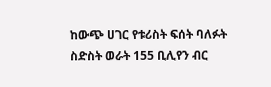ከውጭ ሀገር የቱሪስት ፍሰት ባለፉት ስድስት ወራት 155 ቢሊየን ብር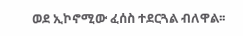ወደ ኢኮኖሚው ፈሰስ ተደርጓል ብለዋል፡፡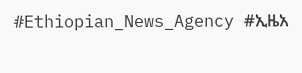#Ethiopian_News_Agency #ኢዜአ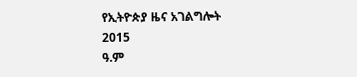የኢትዮጵያ ዜና አገልግሎት
2015
ዓ.ም